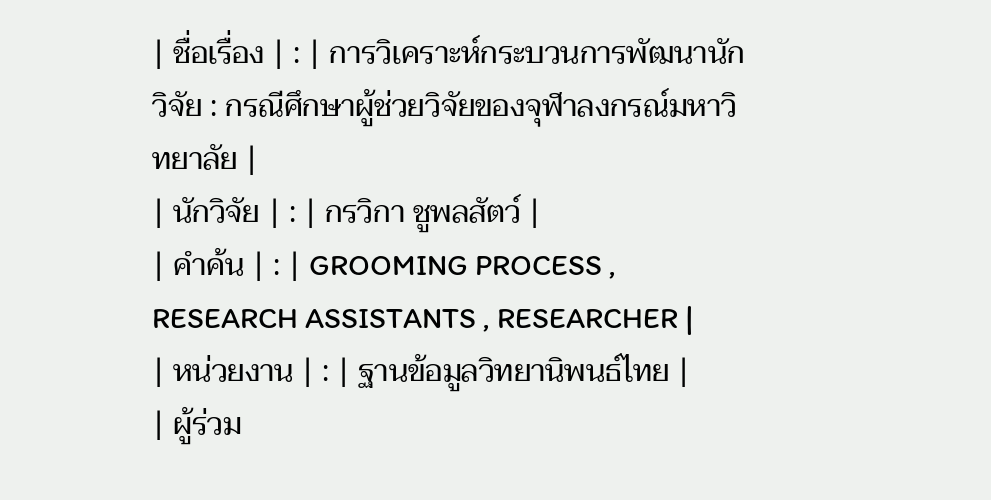| ชื่อเรื่อง | : | การวิเคราะห์กระบวนการพัฒนานักวิจัย : กรณีศึกษาผู้ช่วยวิจัยของจุฬาลงกรณ์มหาวิทยาลัย |
| นักวิจัย | : | กรวิกา ชูพลสัตว์ |
| คำค้น | : | GROOMING PROCESS , RESEARCH ASSISTANTS , RESEARCHER |
| หน่วยงาน | : | ฐานข้อมูลวิทยานิพนธ์ไทย |
| ผู้ร่วม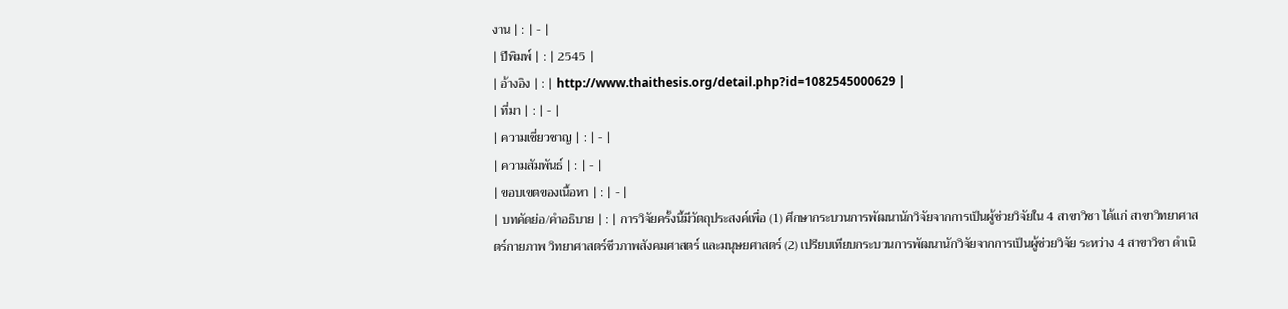งาน | : | - |
| ปีพิมพ์ | : | 2545 |
| อ้างอิง | : | http://www.thaithesis.org/detail.php?id=1082545000629 |
| ที่มา | : | - |
| ความเชี่ยวชาญ | : | - |
| ความสัมพันธ์ | : | - |
| ขอบเขตของเนื้อหา | : | - |
| บทคัดย่อ/คำอธิบาย | : | การวิจัยครั้งนี้มีวัตถุประสงค์เพื่อ (1) ศึกษากระบวนการพัฒนานักวิจัยจากการเป็นผู้ช่วยวิจัยใน 4 สาขาวิชา ได้แก่ สาขาวิทยาศาสตร์กายภาพ วิทยาศาสตร์ชีวภาพสังคมศาสตร์ และมนุษยศาสตร์ (2) เปรียบเทียบกระบวนการพัฒนานักวิจัยจากการเป็นผู้ช่วยวิจัย ระหว่าง 4 สาขาวิชา ดำเนิ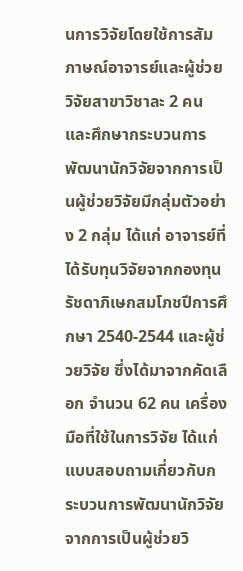นการวิจัยโดยใช้การสัมภาษณ์อาจารย์และผู้ช่วยวิจัยสาขาวิชาละ 2 คน และศึกษากระบวนการพัฒนานักวิจัยจากการเป็นผู้ช่วยวิจัยมีกลุ่มตัวอย่าง 2 กลุ่ม ได้แก่ อาจารย์ที่ได้รับทุนวิจัยจากกองทุนรัชดาภิเษกสมโภชปีการศึกษา 2540-2544 และผู้ช่วยวิจัย ซึ่งได้มาจากคัดเลือก จำนวน 62 คน เครื่องมือที่ใช้ในการวิจัย ได้แก่ แบบสอบถามเกี่ยวกับกระบวนการพัฒนานักวิจัยจากการเป็นผู้ช่วยวิ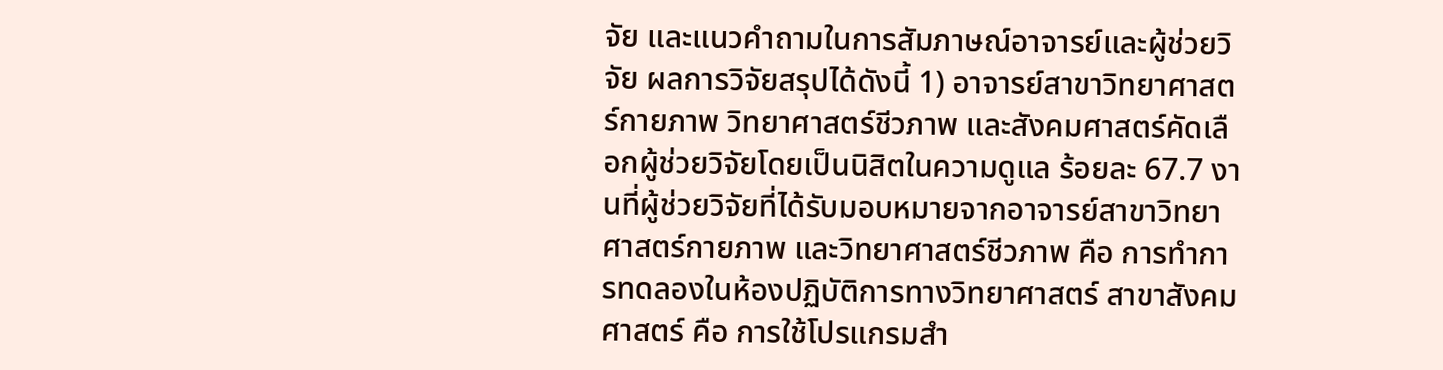จัย และแนวคำถามในการสัมภาษณ์อาจารย์และผู้ช่วยวิจัย ผลการวิจัยสรุปได้ดังนี้ 1) อาจารย์สาขาวิทยาศาสตร์กายภาพ วิทยาศาสตร์ชีวภาพ และสังคมศาสตร์คัดเลือกผู้ช่วยวิจัยโดยเป็นนิสิตในความดูแล ร้อยละ 67.7 งานที่ผู้ช่วยวิจัยที่ได้รับมอบหมายจากอาจารย์สาขาวิทยาศาสตร์กายภาพ และวิทยาศาสตร์ชีวภาพ คือ การทำการทดลองในห้องปฏิบัติการทางวิทยาศาสตร์ สาขาสังคมศาสตร์ คือ การใช้โปรแกรมสำ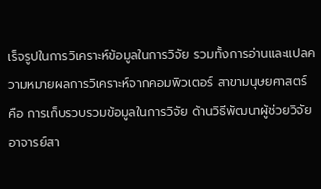เร็จรูปในการวิเคราะห์ข้อมูลในการวิจัย รวมทั้งการอ่านและแปลความหมายผลการวิเคราะห์จากคอมพิวเตอร์ สาขามนุษยศาสตร์ คือ การเก็บรวบรวมข้อมูลในการวิจัย ด้านวิธีพัฒนาผู้ช่วยวิจัย อาจารย์สา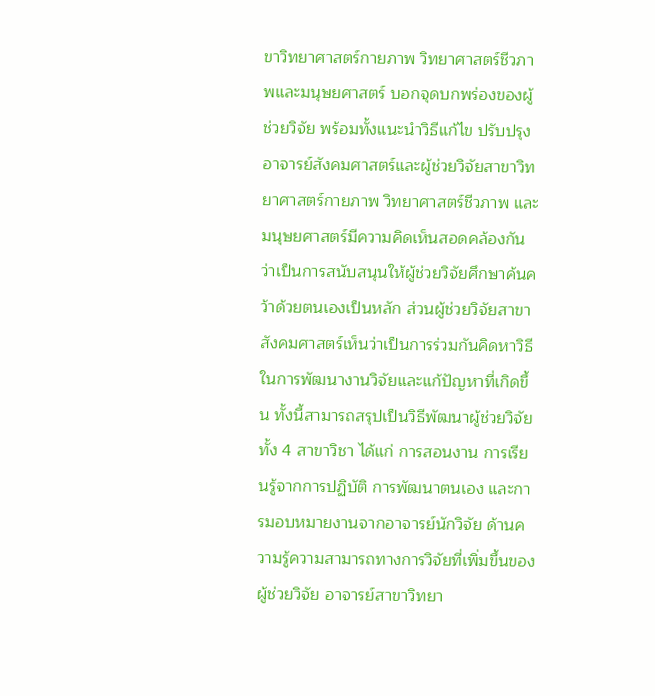ขาวิทยาศาสตร์กายภาพ วิทยาศาสตร์ชีวภาพและมนุษยศาสตร์ บอกจุดบกพร่องของผู้ช่วยวิจัย พร้อมทั้งแนะนำวิธีแก้ไข ปรับปรุงอาจารย์สังคมศาสตร์และผู้ช่วยวิจัยสาขาวิทยาศาสตร์กายภาพ วิทยาศาสตร์ชีวภาพ และมนุษยศาสตร์มีความคิดเห็นสอดคล้องกันว่าเป็นการสนับสนุนให้ผู้ช่วยวิจัยศึกษาค้นคว้าด้วยตนเองเป็นหลัก ส่วนผู้ช่วยวิจัยสาขาสังคมศาสตร์เห็นว่าเป็นการร่วมกันคิดหาวิธีในการพัฒนางานวิจัยและแก้ปัญหาที่เกิดขึ้น ทั้งนี้สามารถสรุปเป็นวิธีพัฒนาผู้ช่วยวิจัยทั้ง 4 สาขาวิชา ได้แก่ การสอนงาน การเรียนรู้จากการปฏิบัติ การพัฒนาตนเอง และการมอบหมายงานจากอาจารย์นักวิจัย ด้านความรู้ความสามารถทางการวิจัยที่เพิ่มขึ้นของผู้ช่วยวิจัย อาจารย์สาขาวิทยา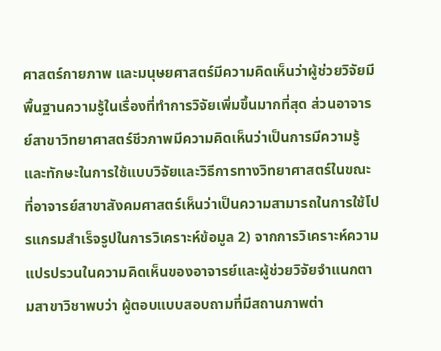ศาสตร์กายภาพ และมนุษยศาสตร์มีความคิดเห็นว่าผู้ช่วยวิจัยมีพื้นฐานความรู้ในเรื่องที่ทำการวิจัยเพิ่มขึ้นมากที่สุด ส่วนอาจารย์สาขาวิทยาศาสตร์ชีวภาพมีความคิดเห็นว่าเป็นการมีความรู้และทักษะในการใช้แบบวิจัยและวิธีการทางวิทยาศาสตร์ในขณะที่อาจารย์สาขาสังคมศาสตร์เห็นว่าเป็นความสามารถในการใช้โปรแกรมสำเร็จรูปในการวิเคราะห์ข้อมูล 2) จากการวิเคราะห์ความแปรปรวนในความคิดเห็นของอาจารย์และผู้ช่วยวิจัยจำแนกตามสาขาวิชาพบว่า ผู้ตอบแบบสอบถามที่มีสถานภาพต่า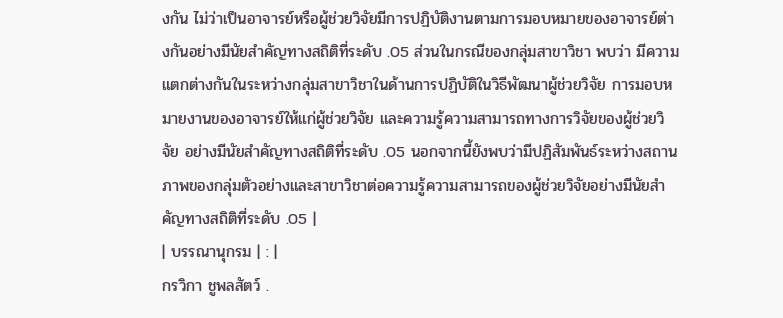งกัน ไม่ว่าเป็นอาจารย์หรือผู้ช่วยวิจัยมีการปฏิบัติงานตามการมอบหมายของอาจารย์ต่างกันอย่างมีนัยสำคัญทางสถิติที่ระดับ .05 ส่วนในกรณีของกลุ่มสาขาวิชา พบว่า มีความแตกต่างกันในระหว่างกลุ่มสาขาวิชาในด้านการปฏิบัติในวิธีพัฒนาผู้ช่วยวิจัย การมอบหมายงานของอาจารย์ให้แก่ผู้ช่วยวิจัย และความรู้ความสามารถทางการวิจัยของผู้ช่วยวิจัย อย่างมีนัยสำคัญทางสถิติที่ระดับ .05 นอกจากนี้ยังพบว่ามีปฏิสัมพันธ์ระหว่างสถานภาพของกลุ่มตัวอย่างและสาขาวิชาต่อความรู้ความสามารถของผู้ช่วยวิจัยอย่างมีนัยสำคัญทางสถิติที่ระดับ .05 |
| บรรณานุกรม | : |
กรวิกา ชูพลสัตว์ .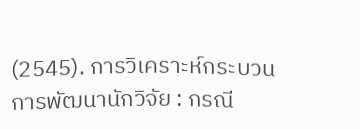(2545). การวิเคราะห์กระบวนการพัฒนานักวิจัย : กรณี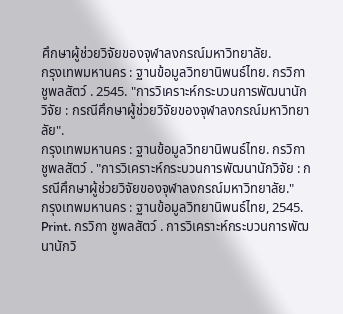ศึกษาผู้ช่วยวิจัยของจุฬาลงกรณ์มหาวิทยาลัย.
กรุงเทพมหานคร : ฐานข้อมูลวิทยานิพนธ์ไทย. กรวิกา ชูพลสัตว์ . 2545. "การวิเคราะห์กระบวนการพัฒนานักวิจัย : กรณีศึกษาผู้ช่วยวิจัยของจุฬาลงกรณ์มหาวิทยาลัย".
กรุงเทพมหานคร : ฐานข้อมูลวิทยานิพนธ์ไทย. กรวิกา ชูพลสัตว์ . "การวิเคราะห์กระบวนการพัฒนานักวิจัย : กรณีศึกษาผู้ช่วยวิจัยของจุฬาลงกรณ์มหาวิทยาลัย."
กรุงเทพมหานคร : ฐานข้อมูลวิทยานิพนธ์ไทย, 2545. Print. กรวิกา ชูพลสัตว์ . การวิเคราะห์กระบวนการพัฒนานักวิ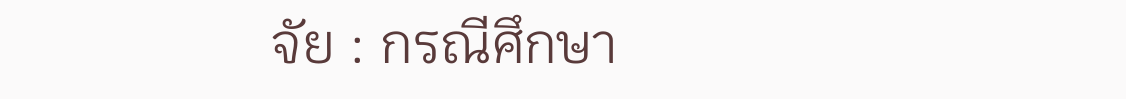จัย : กรณีศึกษา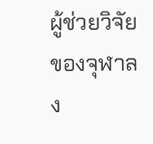ผู้ช่วยวิจัยของจุฬาลง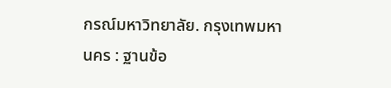กรณ์มหาวิทยาลัย. กรุงเทพมหานคร : ฐานข้อ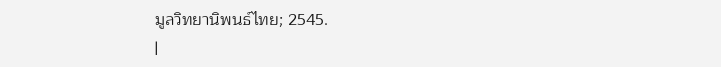มูลวิทยานิพนธ์ไทย; 2545.
|